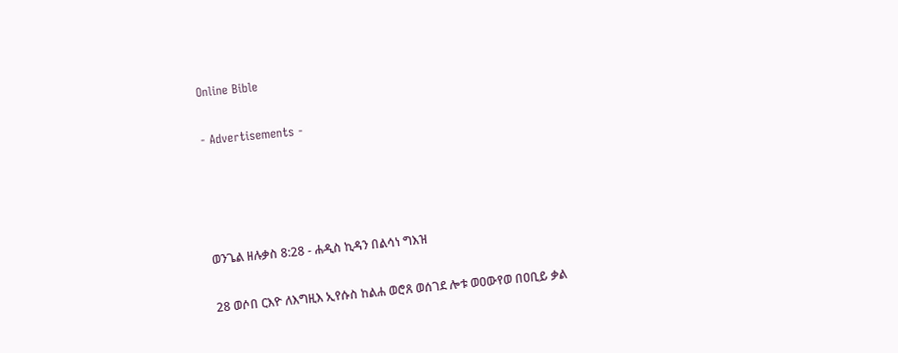Online Bible

- Advertisements -




ወንጌል ዘሉቃስ 8:28 - ሐዲስ ኪዳን በልሳነ ግእዝ

28 ወሶበ ርእዮ ለእግዚእ ኢየሱስ ከልሐ ወሮጸ ወሰገደ ሎቱ ወዐውየወ በዐቢይ ቃል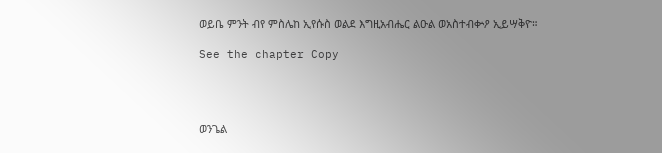ወይቤ ምንት ብየ ምስሌከ ኢየሱስ ወልደ እግዚአብሔር ልዑል ወአስተብቍዖ ኢይሣቅዮ።

See the chapter Copy




ወንጌል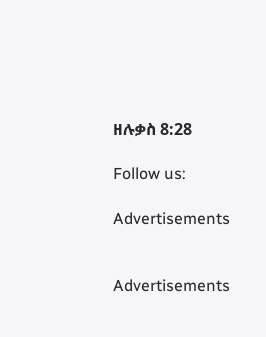ዘሉቃስ 8:28

Follow us:

Advertisements


Advertisements